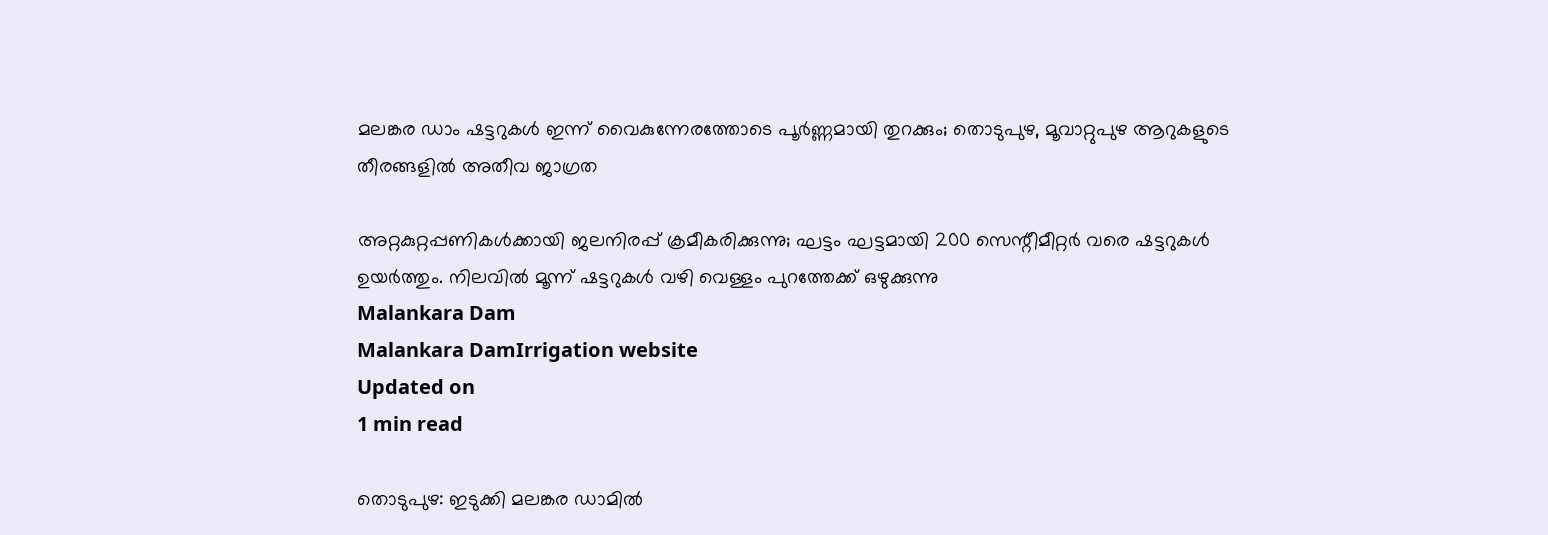മലങ്കര ഡാം ഷട്ടറുകൾ ഇന്ന് വൈകുന്നേരത്തോടെ പൂർണ്ണമായി തുറക്കും; തൊടുപുഴ, മൂവാറ്റുപുഴ ആറുകളുടെ തീരങ്ങളിൽ അതീവ ജാഗ്രത

അറ്റകുറ്റപ്പണികൾക്കായി ജലനിരപ്പ് ക്രമീകരിക്കുന്നു; ഘട്ടം ഘട്ടമായി 200 സെന്റീമീറ്റർ വരെ ഷട്ടറുകൾ ഉയർത്തും. നിലവിൽ മൂന്ന് ഷട്ടറുകൾ വഴി വെള്ളം പുറത്തേക്ക് ഒഴുക്കുന്നു
Malankara Dam
Malankara DamIrrigation website
Updated on
1 min read

തൊടുപുഴ: ഇടുക്കി മലങ്കര ഡാമിൽ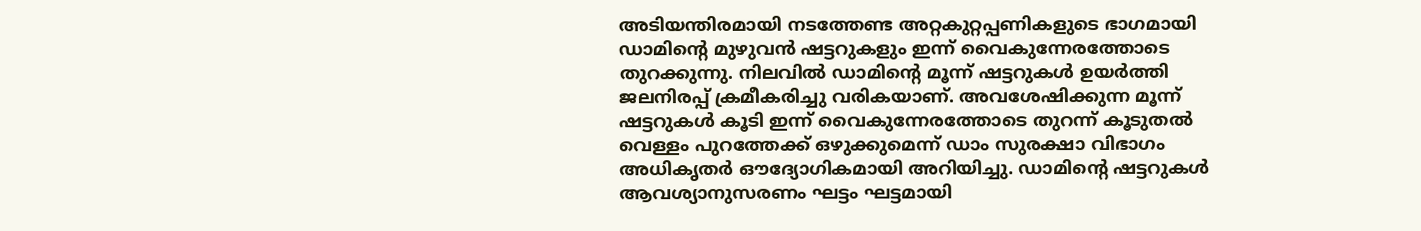അടിയന്തിരമായി നടത്തേണ്ട അറ്റകുറ്റപ്പണികളുടെ ഭാഗമായി ഡാമിന്റെ മുഴുവൻ ഷട്ടറുകളും ഇന്ന് വൈകുന്നേരത്തോടെ തുറക്കുന്നു. നിലവിൽ ഡാമിന്റെ മൂന്ന് ഷട്ടറുകൾ ഉയർത്തി ജലനിരപ്പ് ക്രമീകരിച്ചു വരികയാണ്. അവശേഷിക്കുന്ന മൂന്ന് ഷട്ടറുകൾ കൂടി ഇന്ന് വൈകുന്നേരത്തോടെ തുറന്ന് കൂടുതൽ വെള്ളം പുറത്തേക്ക് ഒഴുക്കുമെന്ന് ഡാം സുരക്ഷാ വിഭാഗം അധികൃതർ ഔദ്യോഗികമായി അറിയിച്ചു. ഡാമിന്റെ ഷട്ടറുകൾ ആവശ്യാനുസരണം ഘട്ടം ഘട്ടമായി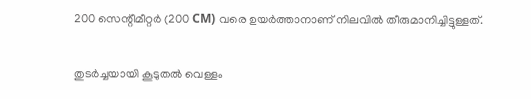200 സെന്റീമീറ്റർ (200 CM) വരെ ഉയർത്താനാണ് നിലവിൽ തീരുമാനിച്ചിട്ടുള്ളത്.

തുടർച്ചയായി കൂടുതൽ വെള്ളം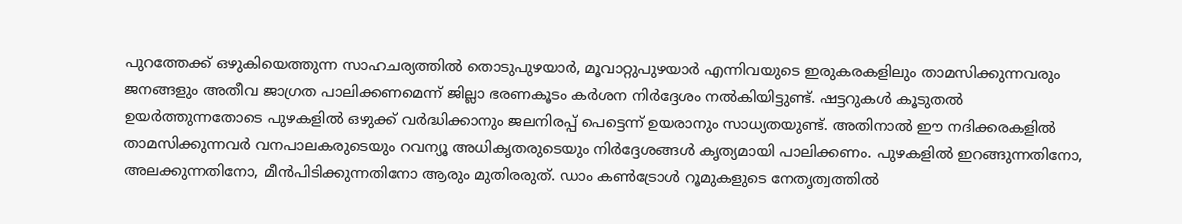പുറത്തേക്ക് ഒഴുകിയെത്തുന്ന സാഹചര്യത്തിൽ തൊടുപുഴയാർ, മൂവാറ്റുപുഴയാർ എന്നിവയുടെ ഇരുകരകളിലും താമസിക്കുന്നവരും ജനങ്ങളും അതീവ ജാഗ്രത പാലിക്കണമെന്ന് ജില്ലാ ഭരണകൂടം കർശന നിർദ്ദേശം നൽകിയിട്ടുണ്ട്. ഷട്ടറുകൾ കൂടുതൽ ഉയർത്തുന്നതോടെ പുഴകളിൽ ഒഴുക്ക് വർദ്ധിക്കാനും ജലനിരപ്പ് പെട്ടെന്ന് ഉയരാനും സാധ്യതയുണ്ട്. അതിനാൽ ഈ നദിക്കരകളിൽ താമസിക്കുന്നവർ വനപാലകരുടെയും റവന്യൂ അധികൃതരുടെയും നിർദ്ദേശങ്ങൾ കൃത്യമായി പാലിക്കണം. പുഴകളിൽ ഇറങ്ങുന്നതിനോ, അലക്കുന്നതിനോ, മീൻപിടിക്കുന്നതിനോ ആരും മുതിരരുത്. ഡാം കൺട്രോൾ റൂമുകളുടെ നേതൃത്വത്തിൽ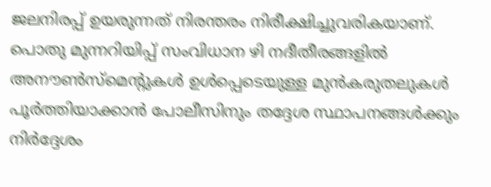ജലനിരപ്പ് ഉയരുന്നത് നിരന്തരം നിരീക്ഷിച്ചുവരികയാണ്. പൊതു മുന്നറിയിപ്പ് സംവിധാന ഴി നദീതീരങ്ങളിൽ അനൗൺസ്മെന്റുകൾ ഉൾപ്പെടെയുള്ള മുൻകരുതലുകൾ പൂർത്തിയാക്കാൻ പോലീസിനും തദ്ദേശ സ്ഥാപനങ്ങൾക്കും നിർദ്ദേശം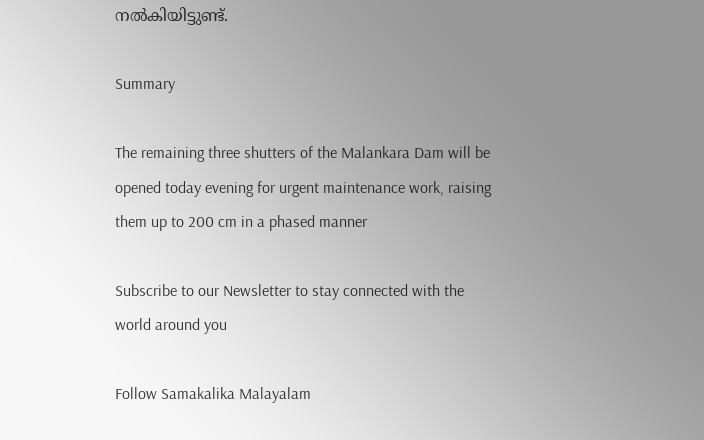നൽകിയിട്ടുണ്ട്.

Summary

The remaining three shutters of the Malankara Dam will be opened today evening for urgent maintenance work, raising them up to 200 cm in a phased manner

Subscribe to our Newsletter to stay connected with the world around you

Follow Samakalika Malayalam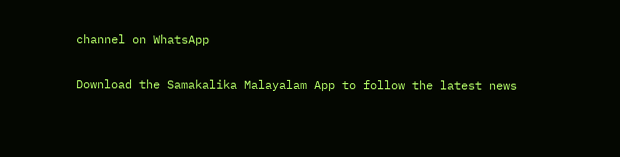channel on WhatsApp

Download the Samakalika Malayalam App to follow the latest news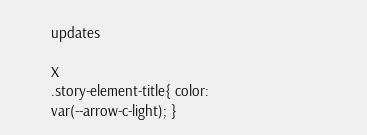updates

X
.story-element-title{ color: var(--arrow-c-light); }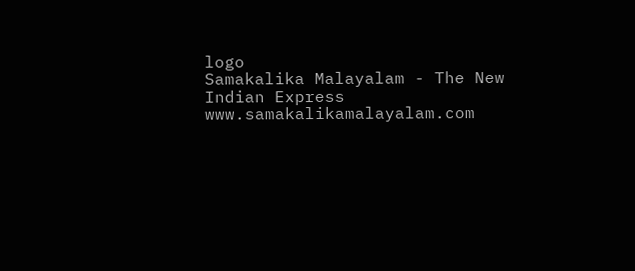logo
Samakalika Malayalam - The New Indian Express
www.samakalikamalayalam.com